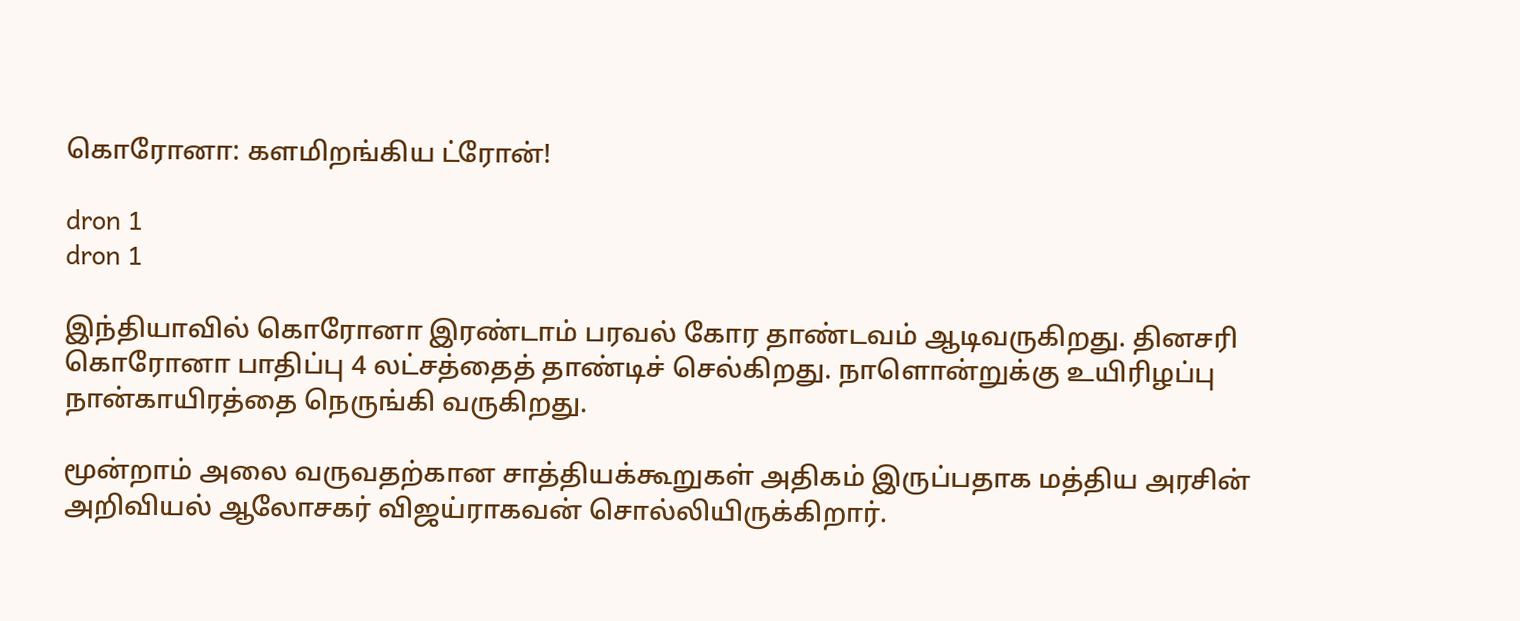கொரோனா: களமிறங்கிய ட்ரோன்!

dron 1
dron 1

இந்தியாவில் கொரோனா இரண்டாம் பரவல் கோர தாண்டவம் ஆடிவருகிறது. தினசரி கொரோனா பாதிப்பு 4 லட்சத்தைத் தாண்டிச் செல்கிறது. நாளொன்றுக்கு உயிரிழப்பு நான்காயிரத்தை நெருங்கி வருகிறது.

மூன்றாம் அலை வருவதற்கான சாத்தியக்கூறுகள் அதிகம் இருப்பதாக மத்திய அரசின் அறிவியல் ஆலோசகர் விஜய்ராகவன் சொல்லியிருக்கிறார்.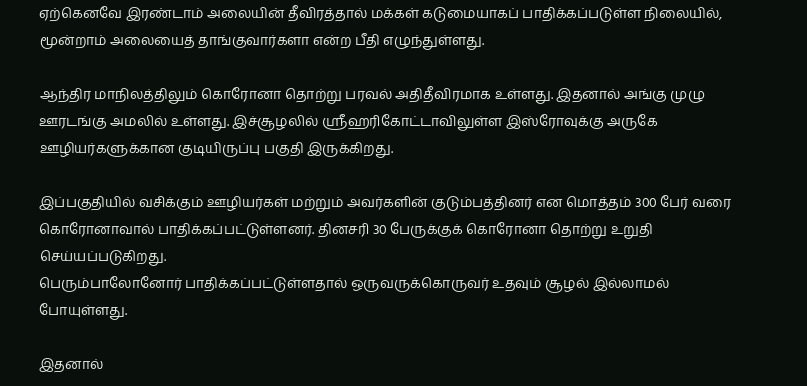ஏற்கெனவே இரண்டாம் அலையின் தீவிரத்தால் மக்கள் கடுமையாகப் பாதிக்கப்படுள்ள நிலையில், மூன்றாம் அலையைத் தாங்குவார்களா என்ற பீதி எழுந்துள்ளது.

ஆந்திர மாநிலத்திலும் கொரோனா தொற்று பரவல் அதிதீவிரமாக உள்ளது. இதனால் அங்கு முழு ஊரடங்கு அமலில் உள்ளது. இச்சூழலில் ஸ்ரீஹரிகோட்டாவிலுள்ள இஸ்ரோவுக்கு அருகே ஊழியர்களுக்கான குடியிருப்பு பகுதி இருக்கிறது.

இப்பகுதியில் வசிக்கும் ஊழியர்கள் மற்றும் அவர்களின் குடும்பத்தினர் என மொத்தம் 300 பேர் வரை கொரோனாவால் பாதிக்கப்பட்டுள்ளனர். தினசரி 30 பேருக்குக் கொரோனா தொற்று உறுதி செய்யப்படுகிறது.
பெரும்பாலோனோர் பாதிக்கப்பட்டுள்ளதால் ஒருவருக்கொருவர் உதவும் சூழல் இல்லாமல் போயுள்ளது.

இதனால்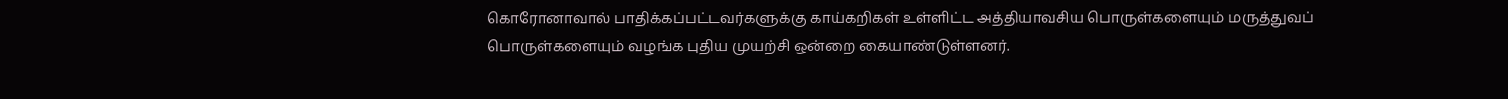கொரோனாவால் பாதிக்கப்பட்டவர்களுக்கு காய்கறிகள் உள்ளிட்ட அத்தியாவசிய பொருள்களையும் மருத்துவப் பொருள்களையும் வழங்க புதிய முயற்சி ஒன்றை கையாண்டுள்ளனர்.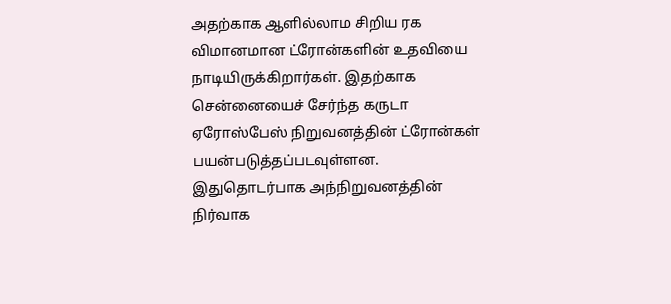அதற்காக ஆளில்லாம சிறிய ரக விமானமான ட்ரோன்களின் உதவியை நாடியிருக்கிறார்கள். இதற்காக சென்னையைச் சேர்ந்த கருடா ஏரோஸ்பேஸ் நிறுவனத்தின் ட்ரோன்கள் பயன்படுத்தப்படவுள்ளன.
இதுதொடர்பாக அந்நிறுவனத்தின் நிர்வாக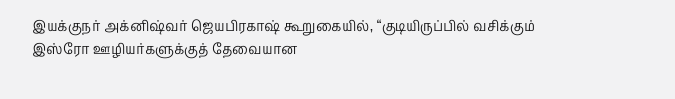இயக்குநர் அக்னிஷ்வர் ஜெயபிரகாஷ் கூறுகையில், “குடியிருப்பில் வசிக்கும் இஸ்ரோ ஊழியர்களுக்குத் தேவையான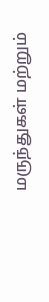மருந்துகள் மற்றும்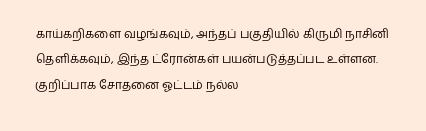காய்கறிகளை வழங்கவும், அந்தப் பகுதியில் கிருமி நாசினி தெளிக்கவும், இந்த ட்ரோன்கள் பயன்படுத்தப்பட உள்ளன. குறிப்பாக சோதனை ஓட்டம் நல்ல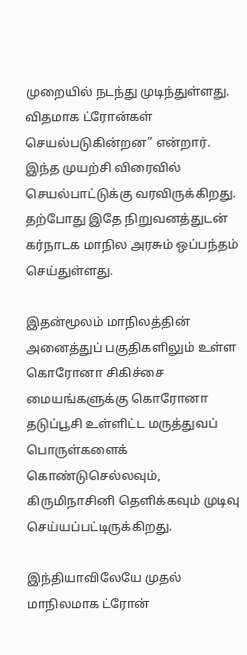முறையில் நடந்து முடிந்துள்ளது. விதமாக ட்ரோன்கள் செயல்படுகின்றன” என்றார். இந்த முயற்சி விரைவில் செயல்பாட்டுக்கு வரவிருக்கிறது. தற்போது இதே நிறுவனத்துடன் கர்நாடக மாநில அரசும் ஒப்பந்தம் செய்துள்ளது.

இதன்மூலம் மாநிலத்தின் அனைத்துப் பகுதிகளிலும் உள்ள கொரோனா சிகிச்சை மையங்களுக்கு கொரோனா தடுப்பூசி உள்ளிட்ட மருத்துவப் பொருள்களைக் கொண்டுசெல்லவும், கிருமிநாசினி தெளிக்கவும் முடிவு செய்யப்பட்டிருக்கிறது.

இந்தியாவிலேயே முதல் மாநிலமாக ட்ரோன்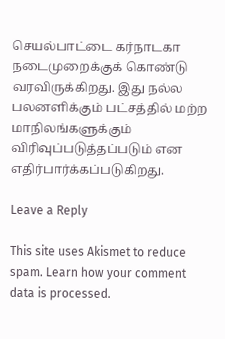செயல்பாட்டை கர்நாடகா நடைமுறைக்குக் கொண்டு வரவிருக்கிறது. இது நல்ல பலனளிக்கும் பட்சத்தில் மற்ற மாநிலங்களுக்கும் விரிவுப்படுத்தப்படும் என எதிர்பார்க்கப்படுகிறது.

Leave a Reply

This site uses Akismet to reduce spam. Learn how your comment data is processed.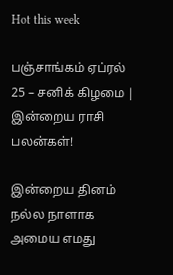Hot this week

பஞ்சாங்கம் ஏப்ரல் 25 – சனிக் கிழமை | இன்றைய ராசி பலன்கள்!

இன்றைய தினம் நல்ல நாளாக அமைய எமது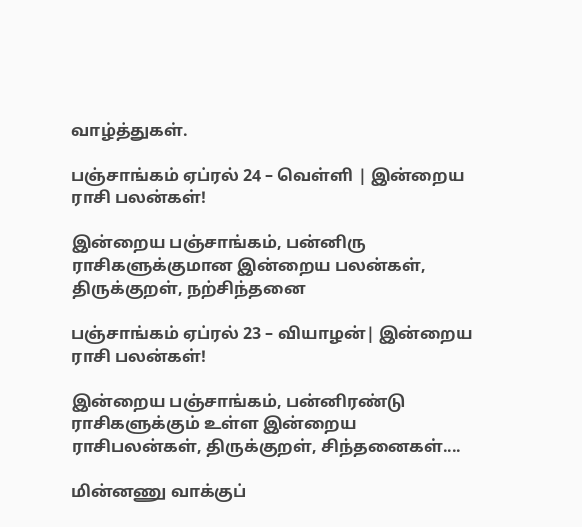வாழ்த்துகள்.

பஞ்சாங்கம் ஏப்ரல் 24 – வெள்ளி | இன்றைய ராசி பலன்கள்!

இன்றைய பஞ்சாங்கம், பன்னிரு ராசிகளுக்குமான இன்றைய பலன்கள், திருக்குறள், நற்சிந்தனை

பஞ்சாங்கம் ஏப்ரல் 23 – வியாழன்| இன்றைய ராசி பலன்கள்!

இன்றைய பஞ்சாங்கம், பன்னிரண்டு ராசிகளுக்கும் உள்ள இன்றைய ராசிபலன்கள், திருக்குறள், சிந்தனைகள்....

மின்னணு வாக்குப்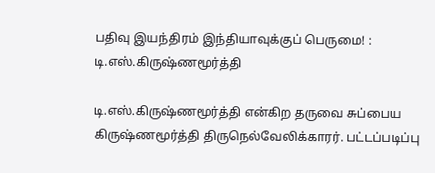பதிவு இயந்திரம் இந்தியாவுக்குப் பெருமை! : டி.எஸ்.கிருஷ்ணமூர்த்தி

டி.எஸ்.கிருஷ்ணமூர்த்தி என்கிற தருவை சுப்பைய கிருஷ்ணமூர்த்தி திருநெல்வேலிக்காரர். பட்டப்படிப்பு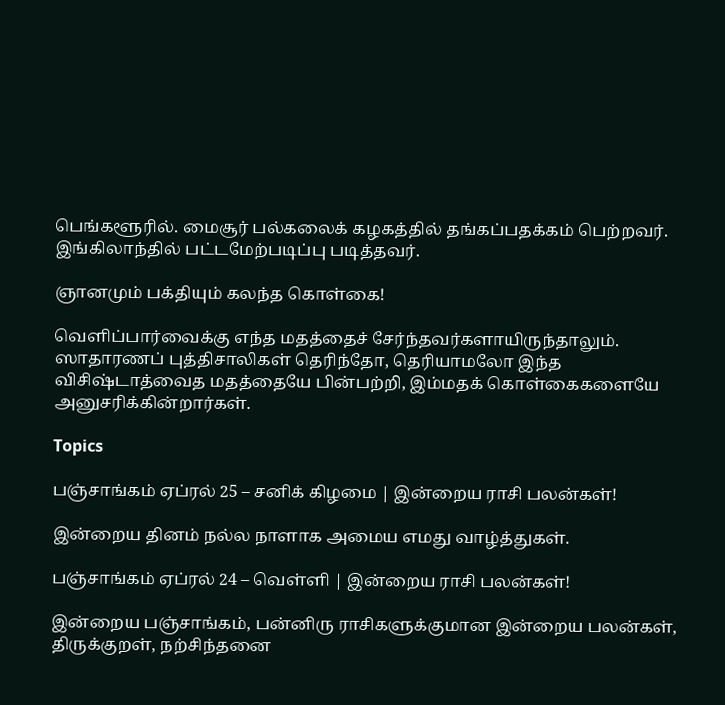பெங்களூரில். மைசூர் பல்கலைக் கழகத்தில் தங்கப்பதக்கம் பெற்றவர். இங்கிலாந்தில் பட்டமேற்படிப்பு படித்தவர்.

ஞானமும் பக்தியும் கலந்த கொள்கை!

வெளிப்பார்வைக்கு எந்த மதத்தைச் சேர்ந்தவர்களாயிருந்தாலும். ஸாதாரணப் புத்திசாலிகள் தெரிந்தோ, தெரியாமலோ இந்த விசிஷ்டாத்வைத மதத்தையே பின்பற்றி, இம்மதக் கொள்கைகளையே அனுசரிக்கின்றார்கள்.

Topics

பஞ்சாங்கம் ஏப்ரல் 25 – சனிக் கிழமை | இன்றைய ராசி பலன்கள்!

இன்றைய தினம் நல்ல நாளாக அமைய எமது வாழ்த்துகள்.

பஞ்சாங்கம் ஏப்ரல் 24 – வெள்ளி | இன்றைய ராசி பலன்கள்!

இன்றைய பஞ்சாங்கம், பன்னிரு ராசிகளுக்குமான இன்றைய பலன்கள், திருக்குறள், நற்சிந்தனை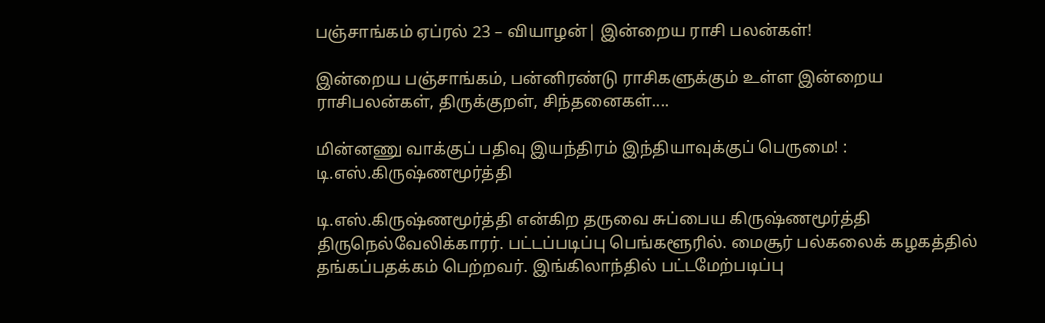பஞ்சாங்கம் ஏப்ரல் 23 – வியாழன்| இன்றைய ராசி பலன்கள்!

இன்றைய பஞ்சாங்கம், பன்னிரண்டு ராசிகளுக்கும் உள்ள இன்றைய ராசிபலன்கள், திருக்குறள், சிந்தனைகள்....

மின்னணு வாக்குப் பதிவு இயந்திரம் இந்தியாவுக்குப் பெருமை! : டி.எஸ்.கிருஷ்ணமூர்த்தி

டி.எஸ்.கிருஷ்ணமூர்த்தி என்கிற தருவை சுப்பைய கிருஷ்ணமூர்த்தி திருநெல்வேலிக்காரர். பட்டப்படிப்பு பெங்களூரில். மைசூர் பல்கலைக் கழகத்தில் தங்கப்பதக்கம் பெற்றவர். இங்கிலாந்தில் பட்டமேற்படிப்பு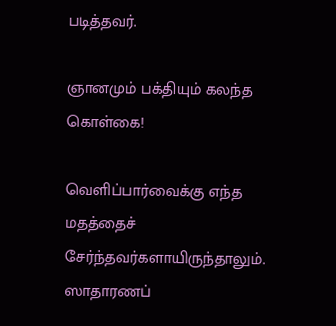படித்தவர்.

ஞானமும் பக்தியும் கலந்த கொள்கை!

வெளிப்பார்வைக்கு எந்த மதத்தைச் சேர்ந்தவர்களாயிருந்தாலும். ஸாதாரணப்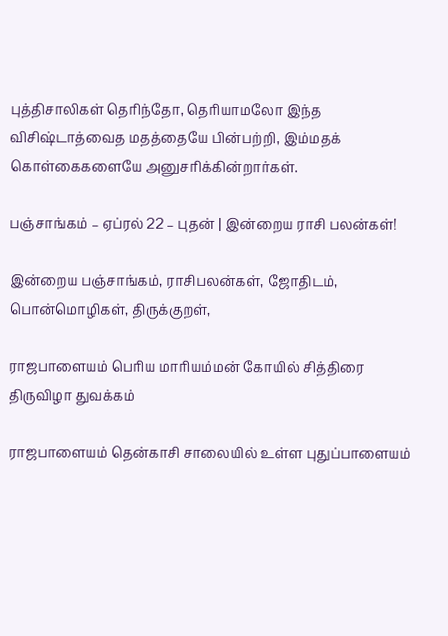புத்திசாலிகள் தெரிந்தோ, தெரியாமலோ இந்த விசிஷ்டாத்வைத மதத்தையே பின்பற்றி, இம்மதக் கொள்கைகளையே அனுசரிக்கின்றார்கள்.

பஞ்சாங்கம் – ஏப்ரல் 22 – புதன் | இன்றைய ராசி பலன்கள்!

இன்றைய பஞ்சாங்கம், ராசிபலன்கள், ஜோதிடம், பொன்மொழிகள், திருக்குறள்,

ராஜபாளையம் பெரிய மாரியம்மன் கோயில் சித்திரை திருவிழா துவக்கம்

ராஜபாளையம் தென்காசி சாலையில் உள்ள புதுப்பாளையம்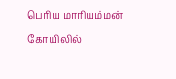பெரிய மாரியம்மன் கோயிலில்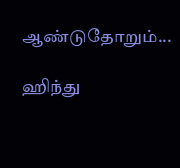ஆண்டுதோறும்...

ஹிந்து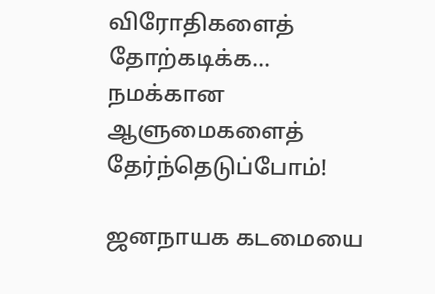விரோதிகளைத் தோற்கடிக்க… நமக்கான ஆளுமைகளைத் தேர்ந்தெடுப்போம்!

ஜனநாயக கடமையை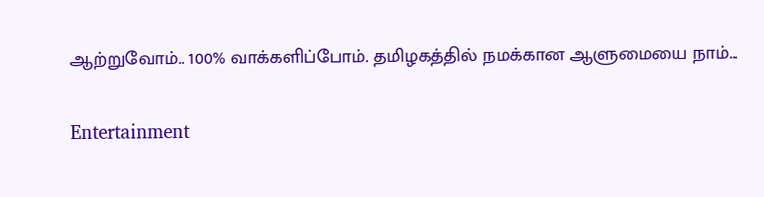ஆற்றுவோம்.. 100% வாக்களிப்போம். தமிழகத்தில் நமக்கான ஆளுமையை நாம்...

Entertainment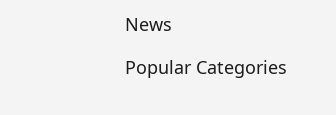News

Popular Categories